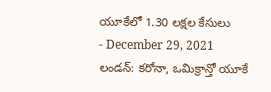యూకేలో 1.30 లక్షల కేసులు
- December 29, 2021
లండన్: కరోనా, ఒమిక్రాన్తో యూకే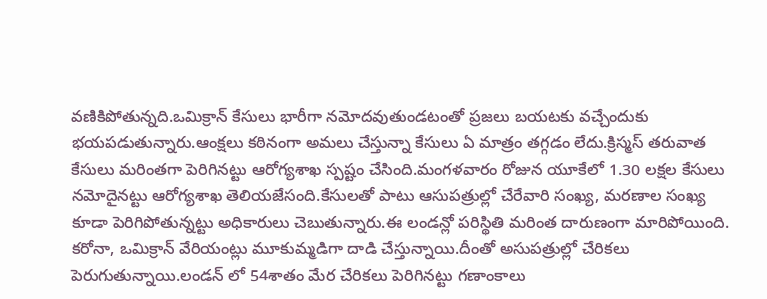వణికిపోతున్నది.ఒమిక్రాన్ కేసులు భారీగా నమోదవుతుండటంతో ప్రజలు బయటకు వచ్చేందుకు భయపడుతున్నారు.ఆంక్షలు కఠినంగా అమలు చేస్తున్నా కేసులు ఏ మాత్రం తగ్గడం లేదు.క్రిస్మస్ తరువాత కేసులు మరింతగా పెరిగినట్టు ఆరోగ్యశాఖ స్పష్టం చేసింది.మంగళవారం రోజున యూకేలో 1.30 లక్షల కేసులు నమోదైనట్టు ఆరోగ్యశాఖ తెలియజేసంది.కేసులతో పాటు ఆసుపత్రుల్లో చేరేవారి సంఖ్య, మరణాల సంఖ్య కూడా పెరిగిపోతున్నట్టు అధికారులు చెబుతున్నారు.ఈ లండన్లో పరిస్థితి మరింత దారుణంగా మారిపోయింది.
కరోనా, ఒమిక్రాన్ వేరియంట్లు మూకుమ్మడిగా దాడి చేస్తున్నాయి.దీంతో అసుపత్రుల్లో చేరికలు పెరుగుతున్నాయి.లండన్ లో 54శాతం మేర చేరికలు పెరిగినట్టు గణాంకాలు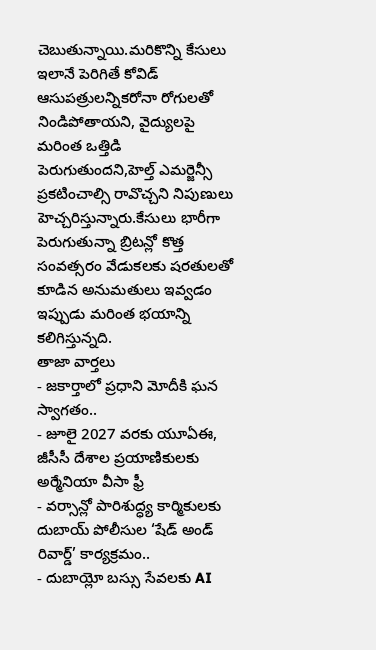చెబుతున్నాయి.మరికొన్ని కేసులు ఇలానే పెరిగితే కోవిడ్ ఆసుపత్రులన్నికరోనా రోగులతో నిండిపోతాయని, వైద్యులపై మరింత ఒత్తిడి పెరుగుతుందని,హెల్త్ ఎమర్జెన్సీ ప్రకటించాల్సి రావొచ్చని నిపుణులు హెచ్చరిస్తున్నారు.కేసులు భారీగా పెరుగుతున్నా బ్రిటన్లో కొత్త సంవత్సరం వేడుకలకు షరతులతో కూడిన అనుమతులు ఇవ్వడం ఇప్పుడు మరింత భయాన్ని కలిగిస్తున్నది.
తాజా వార్తలు
- జకార్తాలో ప్రధాని మోదీకి ఘన స్వాగతం..
- జూలై 2027 వరకు యూఏఈ, జీసీసీ దేశాల ప్రయాణికులకు అర్మేనియా వీసా ఫ్రీ
- వర్సాన్లో పారిశుద్ధ్య కార్మికులకు దుబాయ్ పోలీసుల ‘షేడ్ అండ్ రివార్డ్’ కార్యక్రమం..
- దుబాయ్లో బస్సు సేవలకు AI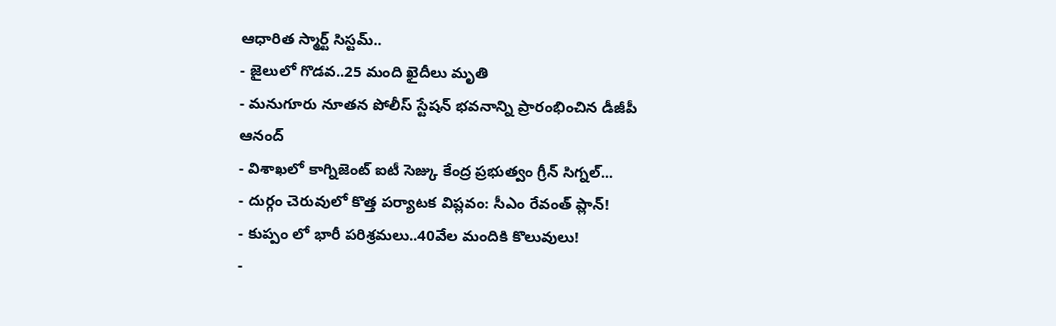ఆధారిత స్మార్ట్ సిస్టమ్..
- జైలులో గొడవ..25 మంది ఖైదీలు మృతి
- మనుగూరు నూతన పోలీస్ స్టేషన్ భవనాన్ని ప్రారంభించిన డీజీపీ ఆనంద్
- విశాఖలో కాగ్నిజెంట్ ఐటీ సెజ్కు కేంద్ర ప్రభుత్వం గ్రీన్ సిగ్నల్...
- దుర్గం చెరువులో కొత్త పర్యాటక విప్లవం: సీఎం రేవంత్ ప్లాన్!
- కుప్పం లో భారీ పరిశ్రమలు..40వేల మందికి కొలువులు!
-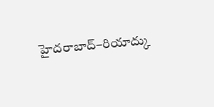హైదరాబాద్–రియాద్కు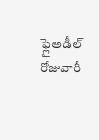ఫ్లైఅడీల్ రోజువారీ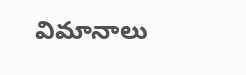విమానాలు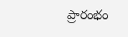ప్రారంభం